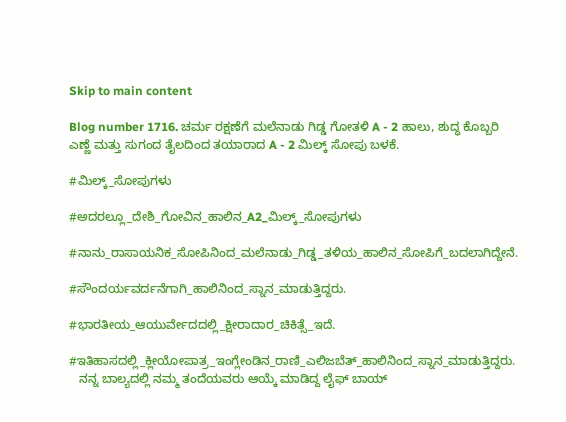Skip to main content

Blog number 1716. ಚರ್ಮ ರಕ್ಷಣೆಗೆ ಮಲೆನಾಡು ಗಿಡ್ಡ ಗೋತಳಿ A - 2 ಹಾಲು, ಶುದ್ಧ ಕೊಬ್ಬರಿ ಎಣ್ಣೆ ಮತ್ತು ಸುಗಂದ ತೈಲದಿಂದ ತಯಾರಾದ A - 2 ಮಿಲ್ಕ್ ಸೋಪು ಬಳಕೆ.

#ಮಿಲ್ಕ್_ಸೋಪುಗಳು

#ಅದರಲ್ಲೂ_ದೇಶಿ_ಗೋವಿನ_ಹಾಲಿನ_A2_ಮಿಲ್ಕ್_ಸೋಪುಗಳು

#ನಾನು_ರಾಸಾಯನಿಕ_ಸೋಪಿನಿಂದ_ಮಲೆನಾಡು_ಗಿಡ್ಡ_ತಳಿಯ_ಹಾಲಿನ_ಸೋಪಿಗೆ_ಬದಲಾಗಿದ್ದೇನೆ.

#ಸೌಂದರ್ಯವರ್ದನೆಗಾಗಿ_ಹಾಲಿನಿಂದ_ಸ್ನಾನ_ಮಾಡುತ್ತಿದ್ದರು.

#ಭಾರತೀಯ_ಆಯುರ್ವೇದದಲ್ಲಿ_ಕ್ಷೀರಾದಾರ_ಚಿಕಿತ್ಸೆ_ಇದೆ.

#ಇತಿಹಾಸದಲ್ಲಿ_ಕ್ಲೀಯೋಪಾತ್ರ_ಇಂಗ್ಲೇಂಡಿನ_ರಾಣಿ_ಎಲಿಜಬೆತ್_ಹಾಲಿನಿಂದ_ಸ್ನಾನ_ಮಾಡುತ್ತಿದ್ದರು.
   ನನ್ನ ಬಾಲ್ಯದಲ್ಲಿ ನಮ್ಮ ತಂದೆಯವರು ಆಯ್ಕೆ ಮಾಡಿದ್ದ ಲೈಫ್ ಬಾಯ್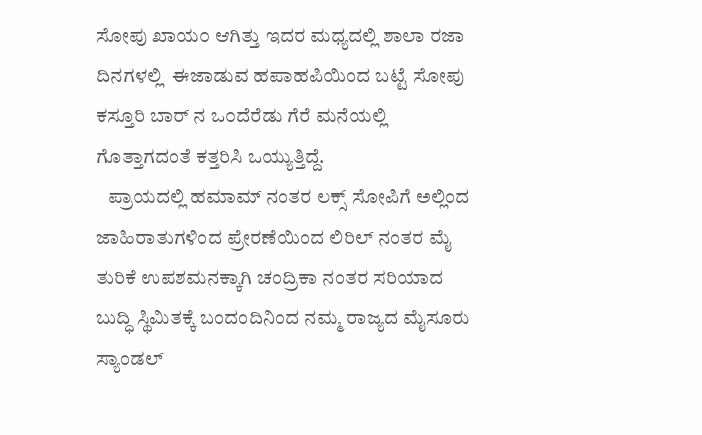ಸೋಪು ಖಾಯ೦ ಆಗಿತ್ತು ಇದರ ಮಧ್ಯದಲ್ಲಿ ಶಾಲಾ ರಜಾ ದಿನಗಳಲ್ಲಿ  ಈಜಾಡುವ ಹಪಾಹಪಿಯಿಂದ ಬಟ್ಟೆ ಸೋಪು ಕಸ್ತೂರಿ ಬಾರ್ ನ ಒ೦ದೆರೆಡು ಗೆರೆ ಮನೆಯಲ್ಲಿ ಗೊತ್ತಾಗದಂತೆ ಕತ್ತರಿಸಿ ಒಯ್ಯುತ್ತಿದ್ದೆ.
   ಪ್ರಾಯದಲ್ಲಿ ಹಮಾಮ್‌ ನಂತರ ಲಕ್ಸ್ ಸೋಪಿಗೆ ಅಲ್ಲಿಂದ ಜಾಹಿರಾತುಗಳಿಂದ ಪ್ರೇರಣೆಯಿಂದ ಲಿರಿಲ್ ನಂತರ ಮೈ ತುರಿಕೆ ಉಪಶಮನಕ್ಕಾಗಿ ಚಂದ್ರಿಕಾ ನಂತರ ಸರಿಯಾದ ಬುದ್ಧಿ ಸ್ಥಿಮಿತಕ್ಕೆ ಬಂದಂದಿನಿಂದ ನಮ್ಮ ರಾಜ್ಯದ ಮೈಸೂರು ಸ್ಯಾಂಡಲ್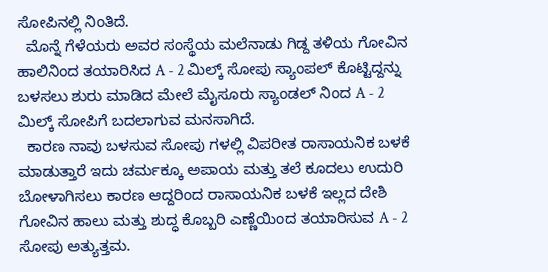ಸೋಪಿನಲ್ಲಿ ನಿಂತಿದೆ.
  ಮೊನ್ನೆ ಗೆಳೆಯರು ಅವರ ಸಂಸ್ಥೆಯ ಮಲೆನಾಡು ಗಿಡ್ದ ತಳಿಯ ಗೋವಿನ ಹಾಲಿನಿಂದ ತಯಾರಿಸಿದ A - 2 ಮಿಲ್ಕ್ ಸೋಪು ಸ್ಯಾಂಪಲ್ ಕೊಟ್ಟಿದ್ದನ್ನು ಬಳಸಲು ಶುರು ಮಾಡಿದ ಮೇಲೆ ಮೈಸೂರು ಸ್ಯಾಂಡಲ್ ನಿಂದ A - 2 ಮಿಲ್ಕ್ ಸೋಪಿಗೆ ಬದಲಾಗುವ ಮನಸಾಗಿದೆ.
  ಕಾರಣ ನಾವು ಬಳಸುವ ಸೋಪು ಗಳಲ್ಲಿ ವಿಪರೀತ ರಾಸಾಯನಿಕ ಬಳಕೆ ಮಾಡುತ್ತಾರೆ ಇದು ಚರ್ಮಕ್ಕೂ ಅಪಾಯ ಮತ್ತು ತಲೆ ಕೂದಲು ಉದುರಿ ಬೋಳಾಗಿಸಲು ಕಾರಣ ಆದ್ದರಿಂದ ರಾಸಾಯನಿಕ ಬಳಕೆ ಇಲ್ಲದ ದೇಶಿ ಗೋವಿನ ಹಾಲು ಮತ್ತು ಶುದ್ಧ ಕೊಬ್ಬರಿ ಎಣ್ಣೆಯಿಂದ ತಯಾರಿಸುವ A - 2 ಸೋಪು ಅತ್ಯುತ್ತಮ.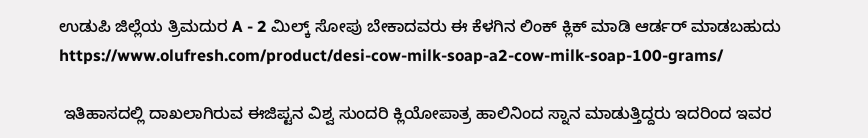ಉಡುಪಿ ಜಿಲ್ಲೆಯ ತ್ರಿಮದುರ A - 2 ಮಿಲ್ಕ್ ಸೋಪು ಬೇಕಾದವರು ಈ ಕೆಳಗಿನ ಲಿಂಕ್ ಕ್ಲಿಕ್ ಮಾಡಿ ಆರ್ಡರ್ ಮಾಡಬಹುದು https://www.olufresh.com/product/desi-cow-milk-soap-a2-cow-milk-soap-100-grams/

 ಇತಿಹಾಸದಲ್ಲಿ ದಾಖಲಾಗಿರುವ ಈಜಿಪ್ಟನ ವಿಶ್ವ ಸುಂದರಿ ಕ್ಲಿಯೋಪಾತ್ರ ಹಾಲಿನಿಂದ ಸ್ನಾನ ಮಾಡುತ್ತಿದ್ದರು ಇದರಿಂದ ಇವರ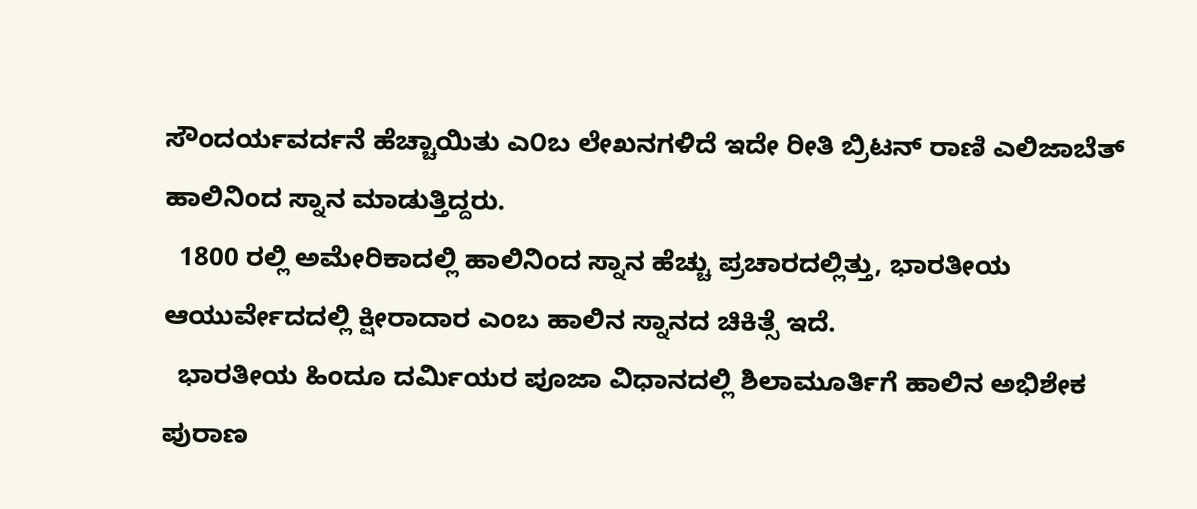ಸೌಂದರ್ಯವರ್ದನೆ ಹೆಚ್ಚಾಯಿತು ಎ೦ಬ ಲೇಖನಗಳಿದೆ ಇದೇ ರೀತಿ ಬ್ರಿಟನ್ ರಾಣಿ ಎಲಿಜಾಬೆತ್ ಹಾಲಿನಿಂದ ಸ್ನಾನ ಮಾಡುತ್ತಿದ್ದರು.
  1800 ರಲ್ಲಿ ಅಮೇರಿಕಾದಲ್ಲಿ ಹಾಲಿನಿಂದ ಸ್ನಾನ ಹೆಚ್ಚು ಪ್ರಚಾರದಲ್ಲಿತ್ತು, ಭಾರತೀಯ ಆಯುರ್ವೇದದಲ್ಲಿ ಕ್ಷೀರಾದಾರ ಎಂಬ ಹಾಲಿನ ಸ್ನಾನದ ಚಿಕಿತ್ಸೆ ಇದೆ.
  ಭಾರತೀಯ ಹಿಂದೂ ದರ್ಮಿಯರ ಪೂಜಾ ವಿಧಾನದಲ್ಲಿ ಶಿಲಾಮೂರ್ತಿಗೆ ಹಾಲಿನ ಅಭಿಶೇಕ ಪುರಾಣ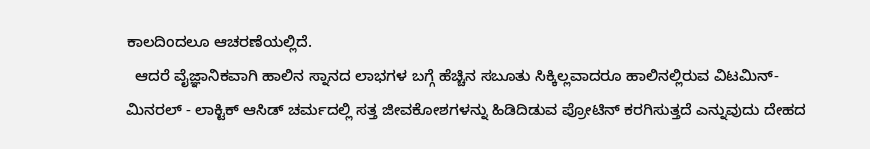ಕಾಲದಿಂದಲೂ ಆಚರಣೆಯಲ್ಲಿದೆ.
  ಆದರೆ ವೈಜ್ಞಾನಿಕವಾಗಿ ಹಾಲಿನ ಸ್ನಾನದ ಲಾಭಗಳ ಬಗ್ಗೆ ಹೆಚ್ಚಿನ ಸಬೂತು ಸಿಕ್ಕಿಲ್ಲವಾದರೂ ಹಾಲಿನಲ್ಲಿರುವ ವಿಟಮಿನ್- ಮಿನರಲ್ - ಲಾಕ್ಟಿಕ್ ಆಸಿಡ್ ಚರ್ಮದಲ್ಲಿ ಸತ್ತ ಜೀವಕೋಶಗಳನ್ನು ಹಿಡಿದಿಡುವ ಪ್ರೋಟಿನ್ ಕರಗಿಸುತ್ತದೆ ಎನ್ನುವುದು ದೇಹದ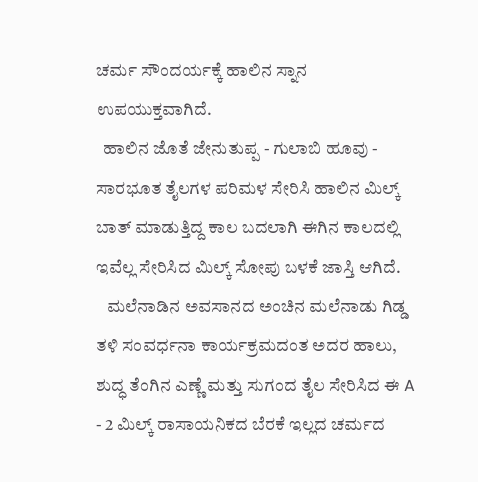ಚರ್ಮ ಸೌಂದರ್ಯಕ್ಕೆ ಹಾಲಿನ ಸ್ನಾನ ಉಪಯುಕ್ತವಾಗಿದೆ.
  ಹಾಲಿನ ಜೊತೆ ಜೇನುತುಪ್ಪ - ಗುಲಾಬಿ ಹೂವು - ಸಾರಭೂತ ತೈಲಗಳ ಪರಿಮಳ ಸೇರಿಸಿ ಹಾಲಿನ ಮಿಲ್ಕ್ ಬಾತ್ ಮಾಡುತ್ತಿದ್ದ ಕಾಲ ಬದಲಾಗಿ ಈಗಿನ ಕಾಲದಲ್ಲಿ ಇವೆಲ್ಲ ಸೇರಿಸಿದ ಮಿಲ್ಕ್ ಸೋಪು ಬಳಕೆ ಜಾಸ್ತಿ ಆಗಿದೆ.
   ಮಲೆನಾಡಿನ ಅವಸಾನದ ಅಂಚಿನ ಮಲೆನಾಡು ಗಿಡ್ಡ ತಳಿ ಸಂವರ್ಧನಾ ಕಾರ್ಯಕ್ರಮದಂತ ಅದರ ಹಾಲು, ಶುದ್ಧ ತೆಂಗಿನ ಎಣ್ಣೆ ಮತ್ತು ಸುಗಂದ ತೈಲ ಸೇರಿಸಿದ ಈ A - 2 ಮಿಲ್ಕ್ ರಾಸಾಯನಿಕದ ಬೆರಕೆ ಇಲ್ಲದ ಚರ್ಮದ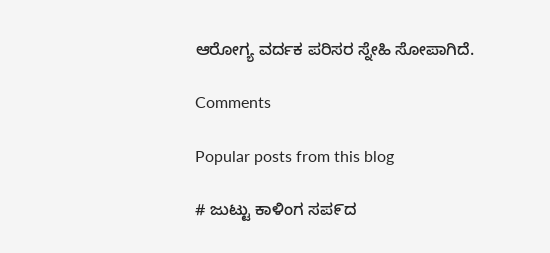ಆರೋಗ್ಯ ವರ್ದಕ ಪರಿಸರ ಸ್ನೇಹಿ ಸೋಪಾಗಿದೆ.

Comments

Popular posts from this blog

# ಜುಟ್ಟು ಕಾಳಿಂಗ ಸಪ೯ದ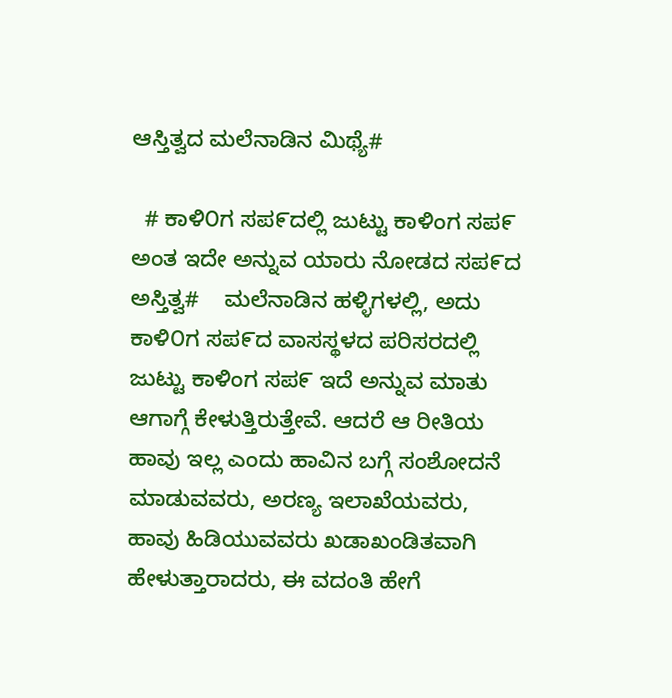ಆಸ್ತಿತ್ವದ ಮಲೆನಾಡಿನ ಮಿಥ್ಯೆ#

  # ಕಾಳಿ೦ಗ ಸಪ೯ದಲ್ಲಿ ಜುಟ್ಟು ಕಾಳಿಂಗ ಸಪ೯ ಅಂತ ಇದೇ ಅನ್ನುವ ಯಾರು ನೋಡದ ಸಪ೯ದ ಅಸ್ತಿತ್ವ#    ಮಲೆನಾಡಿನ ಹಳ್ಳಿಗಳಲ್ಲಿ, ಅದು ಕಾಳಿ೦ಗ ಸಪ೯ದ ವಾಸಸ್ಥಳದ ಪರಿಸರದಲ್ಲಿ ಜುಟ್ಟು ಕಾಳಿಂಗ ಸಪ೯ ಇದೆ ಅನ್ನುವ ಮಾತು ಆಗಾಗ್ಗೆ ಕೇಳುತ್ತಿರುತ್ತೇವೆ. ಆದರೆ ಆ ರೀತಿಯ ಹಾವು ಇಲ್ಲ ಎಂದು ಹಾವಿನ ಬಗ್ಗೆ ಸಂಶೋದನೆ ಮಾಡುವವರು, ಅರಣ್ಯ ಇಲಾಖೆಯವರು, ಹಾವು ಹಿಡಿಯುವವರು ಖಡಾಖಂಡಿತವಾಗಿ ಹೇಳುತ್ತಾರಾದರು, ಈ ವದಂತಿ ಹೇಗೆ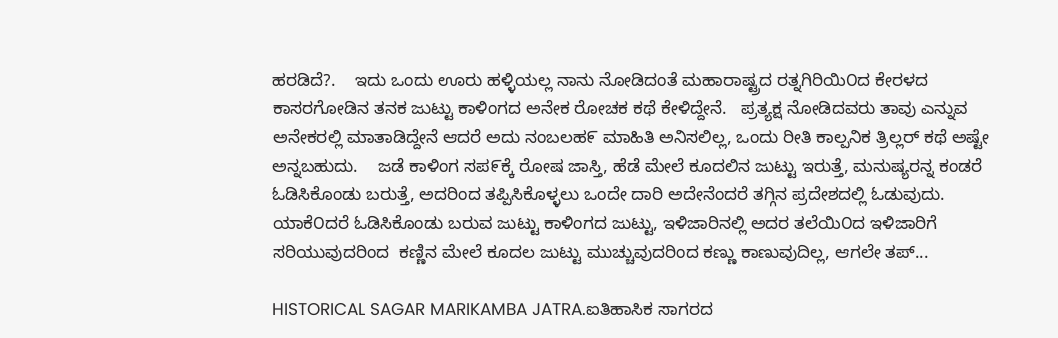ಹರಡಿದೆ?.    ಇದು ಒಂದು ಊರು ಹಳ್ಳಿಯಲ್ಲ ನಾನು ನೋಡಿದಂತೆ ಮಹಾರಾಷ್ಟ್ರದ ರತ್ನಗಿರಿಯಿ೦ದ ಕೇರಳದ ಕಾಸರಗೋಡಿನ ತನಕ ಜುಟ್ಟು ಕಾಳಿಂಗದ ಅನೇಕ ರೋಚಕ ಕಥೆ ಕೇಳಿದ್ದೇನೆ.   ಪ್ರತ್ಯಕ್ಷ ನೋಡಿದವರು ತಾವು ಎನ್ನುವ ಅನೇಕರಲ್ಲಿ ಮಾತಾಡಿದ್ದೇನೆ ಆದರೆ ಅದು ನಂಬಲಹ೯ ಮಾಹಿತಿ ಅನಿಸಲಿಲ್ಲ, ಒಂದು ರೀತಿ ಕಾಲ್ಪನಿಕ ತ್ರಿಲ್ಲರ್ ಕಥೆ ಅಷ್ಟೇ ಅನ್ನಬಹುದು.    ಜಡೆ ಕಾಳಿಂಗ ಸಪ೯ಕ್ಕೆ ರೋಷ ಜಾಸ್ತಿ, ಹೆಡೆ ಮೇಲೆ ಕೂದಲಿನ ಜುಟ್ಟು ಇರುತ್ತೆ, ಮನುಷ್ಯರನ್ನ ಕಂಡರೆ ಓಡಿಸಿಕೊಂಡು ಬರುತ್ತೆ, ಅದರಿಂದ ತಪ್ಪಿಸಿಕೊಳ್ಳಲು ಒಂದೇ ದಾರಿ ಅದೇನೆಂದರೆ ತಗ್ಗಿನ ಪ್ರದೇಶದಲ್ಲಿ ಓಡುವುದು.     ಯಾಕೆ೦ದರೆ ಓಡಿಸಿಕೊಂಡು ಬರುವ ಜುಟ್ಟು ಕಾಳಿಂಗದ ಜುಟ್ಟು, ಇಳಿಜಾರಿನಲ್ಲಿ ಅದರ ತಲೆಯಿ೦ದ ಇಳಿಜಾರಿಗೆ ಸರಿಯುವುದರಿಂದ  ಕಣ್ಣಿನ ಮೇಲೆ ಕೂದಲ ಜುಟ್ಟು ಮುಚ್ಚುವುದರಿಂದ ಕಣ್ಣು ಕಾಣುವುದಿಲ್ಲ, ಆಗಲೇ ತಪ್...

HISTORICAL SAGAR MARIKAMBA JATRA.ಐತಿಹಾಸಿಕ ಸಾಗರದ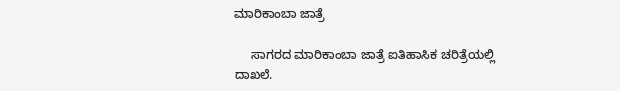ಮಾರಿಕಾಂಬಾ ಜಾತ್ರೆ

     ಸಾಗರದ ಮಾರಿಕಾಂಬಾ ಜಾತ್ರೆ ಐತಿಹಾಸಿಕ ಚರಿತ್ರೆಯಲ್ಲಿ ದಾಖಲೆ.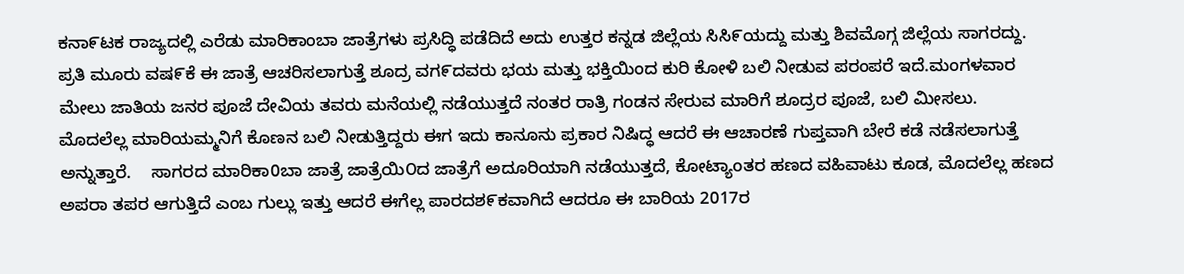ಕನಾ೯ಟಕ ರಾಜ್ಯದಲ್ಲಿ ಎರೆಡು ಮಾರಿಕಾಂಬಾ ಜಾತ್ರೆಗಳು ಪ್ರಸಿದ್ಧಿ ಪಡೆದಿದೆ ಅದು ಉತ್ತರ ಕನ್ನಡ ಜಿಲ್ಲೆಯ ಸಿಸಿ೯ಯದ್ದು ಮತ್ತು ಶಿವಮೊಗ್ಗ ಜಿಲ್ಲೆಯ ಸಾಗರದ್ದು.    ಪ್ರತಿ ಮೂರು ವಷ೯ಕೆ ಈ ಜಾತ್ರೆ ಆಚರಿಸಲಾಗುತ್ತೆ ಶೂದ್ರ ವಗ೯ದವರು ಭಯ ಮತ್ತು ಭಕ್ತಿಯಿಂದ ಕುರಿ ಕೋಳಿ ಬಲಿ ನೀಡುವ ಪರಂಪರೆ ಇದೆ.ಮಂಗಳವಾರ ಮೇಲು ಜಾತಿಯ ಜನರ ಪೂಜೆ ದೇವಿಯ ತವರು ಮನೆಯಲ್ಲಿ ನಡೆಯುತ್ತದೆ ನಂತರ ರಾತ್ರಿ ಗಂಡನ ಸೇರುವ ಮಾರಿಗೆ ಶೂದ್ರರ ಪೂಜೆ, ಬಲಿ ಮೀಸಲು.    ಮೊದಲೆಲ್ಲ ಮಾರಿಯಮ್ಮನಿಗೆ ಕೊಣನ ಬಲಿ ನೀಡುತ್ತಿದ್ದರು ಈಗ ಇದು ಕಾನೂನು ಪ್ರಕಾರ ನಿಷಿದ್ಧ ಆದರೆ ಈ ಆಚಾರಣೆ ಗುಪ್ತವಾಗಿ ಬೇರೆ ಕಡೆ ನಡೆಸಲಾಗುತ್ತೆ ಅನ್ನುತ್ತಾರೆ.    ಸಾಗರದ ಮಾರಿಕಾ0ಬಾ ಜಾತ್ರೆ ಜಾತ್ರೆಯಿ೦ದ ಜಾತ್ರೆಗೆ ಅದೂರಿಯಾಗಿ ನಡೆಯುತ್ತದೆ, ಕೋಟ್ಯಾoತರ ಹಣದ ವಹಿವಾಟು ಕೂಡ, ಮೊದಲೆಲ್ಲ ಹಣದ ಅಪರಾ ತಪರ ಆಗುತ್ತಿದೆ ಎಂಬ ಗುಲ್ಲು ಇತ್ತು ಆದರೆ ಈಗೆಲ್ಲ ಪಾರದಶ೯ಕವಾಗಿದೆ ಆದರೂ ಈ ಬಾರಿಯ 2017ರ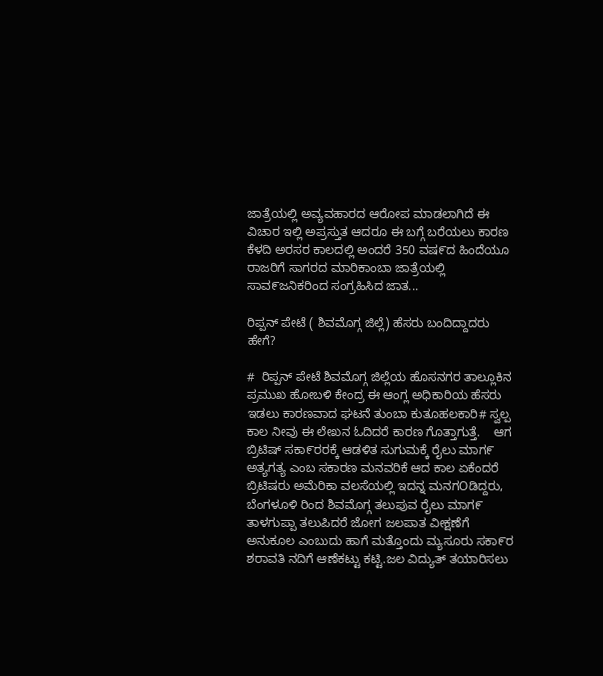ಜಾತ್ರೆಯಲ್ಲಿ ಅವ್ಯವಹಾರದ ಆರೋಪ ಮಾಡಲಾಗಿದೆ ಈ ವಿಚಾರ ಇಲ್ಲಿ ಅಪ್ರಸ್ತುತ ಆದರೂ ಈ ಬಗ್ಗೆ ಬರೆಯಲು ಕಾರಣ ಕೆಳದಿ ಅರಸರ ಕಾಲದಲ್ಲಿ ಅಂದರೆ 350 ವಷ೯ದ ಹಿಂದೆಯೂ ರಾಜರಿಗೆ ಸಾಗರದ ಮಾರಿಕಾಂಬಾ ಜಾತ್ರೆಯಲ್ಲಿ ಸಾವ೯ಜನಿಕರಿಂದ ಸಂಗ್ರಹಿಸಿದ ಜಾತ...

ರಿಪ್ಪನ್ ಪೇಟೆ ( ಶಿವಮೊಗ್ಗ ಜಿಲ್ಲೆ) ಹೆಸರು ಬಂದಿದ್ದಾದರು ಹೇಗೆ?

#  ರಿಪ್ಪನ್ ಪೇಟೆ ಶಿವಮೊಗ್ಗ ಜಿಲ್ಲೆಯ ಹೊಸನಗರ ತಾಲ್ಲೂಕಿನ ಪ್ರಮುಖ ಹೋಬಳಿ ಕೇಂದ್ರ ಈ ಆಂಗ್ಲ ಅಧಿಕಾರಿಯ ಹೆಸರು ಇಡಲು ಕಾರಣವಾದ ಘಟನೆ ತುಂಬಾ ಕುತೂಹಲಕಾರಿ# ಸ್ವಲ್ಪ ಕಾಲ ನೀವು ಈ ಲೇಖನ ಓದಿದರೆ ಕಾರಣ ಗೊತ್ತಾಗುತ್ತೆ.    ಆಗ ಬ್ರಿಟಿಷ್ ಸಕಾ೯ರರಕ್ಕೆ ಆಡಳಿತ ಸುಗುಮಕ್ಕೆ ರೈಲು ಮಾಗ೯ ಅತ್ಯಗತ್ಯ ಎಂಬ ಸಕಾರಣ ಮನವರಿಕೆ ಆದ ಕಾಲ ಏಕೆಂದರೆ ಬ್ರಿಟಿಷರು ಅಮೆರಿಕಾ ವಲಸೆಯಲ್ಲಿ ಇದನ್ನ ಮನಗOಡಿದ್ದರು, ಬೆಂಗಳೂಳಿ ರಿಂದ ಶಿವಮೊಗ್ಗ ತಲುಪುವ ರೈಲು ಮಾಗ೯ ತಾಳಗುಪ್ಪಾ ತಲುಪಿದರೆ ಜೋಗ ಜಲಪಾತ ವೀಕ್ಷಣೆಗೆ ಅನುಕೂಲ ಎಂಬುದು ಹಾಗೆ ಮತ್ತೊಂದು ಮ್ಯಸೂರು ಸಕಾ೯ರ ಶರಾವತಿ ನದಿಗೆ ಆಣೆಕಟ್ಟು ಕಟ್ಟಿ.ಜಲ ವಿದ್ಯುತ್ ತಯಾರಿಸಲು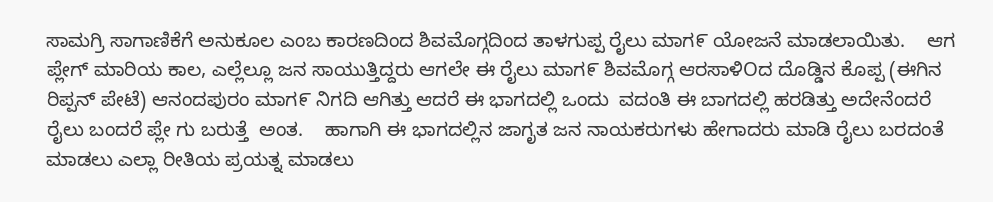ಸಾಮಗ್ರಿ ಸಾಗಾಣಿಕೆಗೆ ಅನುಕೂಲ ಎಂಬ ಕಾರಣದಿಂದ ಶಿವಮೊಗ್ಗದಿಂದ ತಾಳಗುಪ್ಪ ರೈಲು ಮಾಗ೯ ಯೋಜನೆ ಮಾಡಲಾಯಿತು.    ಆಗ ಪ್ಲೇಗ್ ಮಾರಿಯ ಕಾಲ, ಎಲ್ಲೆಲ್ಲೂ ಜನ ಸಾಯುತ್ತಿದ್ದರು ಆಗಲೇ ಈ ರೈಲು ಮಾಗ೯ ಶಿವಮೊಗ್ಗ ಆರಸಾಳಿOದ ದೊಡ್ಡಿನ ಕೊಪ್ಪ (ಈಗಿನ ರಿಪ್ಪನ್ ಪೇಟೆ) ಆನಂದಪುರಂ ಮಾಗ೯ ನಿಗದಿ ಆಗಿತ್ತು ಆದರೆ ಈ ಭಾಗದಲ್ಲಿ ಒಂದು  ವದಂತಿ ಈ ಬಾಗದಲ್ಲಿ ಹರಡಿತ್ತು ಅದೇನೆಂದರೆ ರೈಲು ಬಂದರೆ ಪ್ಲೇ ಗು ಬರುತ್ತೆ  ಅಂತ.    ಹಾಗಾಗಿ ಈ ಭಾಗದಲ್ಲಿನ ಜಾಗೃತ ಜನ ನಾಯಕರುಗಳು ಹೇಗಾದರು ಮಾಡಿ ರೈಲು ಬರದಂತೆ ಮಾಡಲು ಎಲ್ಲಾ ರೀತಿಯ ಪ್ರಯತ್ನ ಮಾಡಲು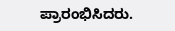ಪ್ರಾರಂಭಿಸಿದರು.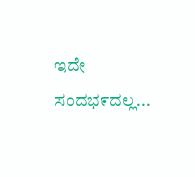ಇದೇ ಸಂದಭ೯ದಲ್ಲ...